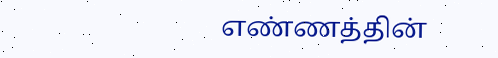எண்ணத்தின்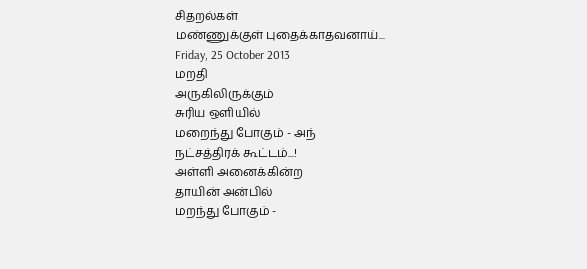சிதறல்கள்
மண்ணுக்குள் புதைக்காதவனாய்...
Friday, 25 October 2013
மறதி
அருகிலிருக்கும்
சுரிய ஒளியில்
மறைந்து போகும் - அந்
நட்சத்திரக் கூட்டம்...!
அள்ளி அனைக்கின்ற
தாயின் அன்பில்
மறந்து போகும் -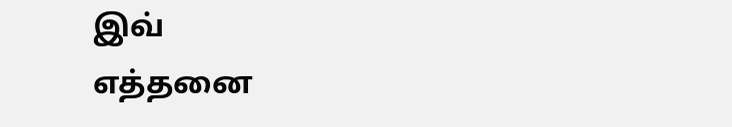இவ்
எத்தனை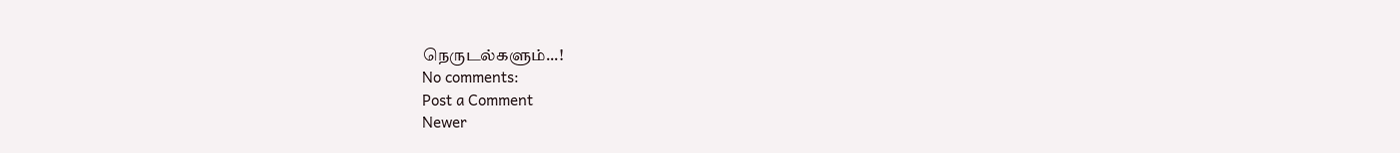நெருடல்களும்...!
No comments:
Post a Comment
Newer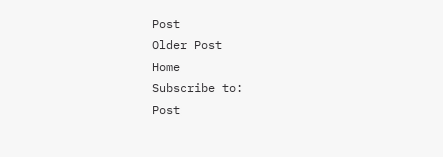Post
Older Post
Home
Subscribe to:
Post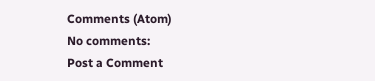Comments (Atom)
No comments:
Post a Comment